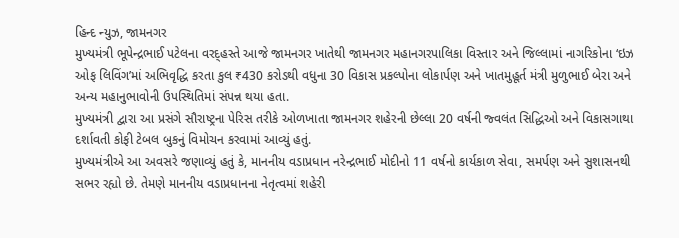હિન્દ ન્યુઝ, જામનગર
મુખ્યમંત્રી ભૂપેન્દ્રભાઈ પટેલના વરદ્હસ્તે આજે જામનગર ખાતેથી જામનગર મહાનગરપાલિકા વિસ્તાર અને જિલ્લામાં નાગરિકોના ‘ઇઝ ઓફ લિવિંગ’માં અભિવૃદ્ધિ કરતા કુલ ₹430 કરોડથી વધુના 30 વિકાસ પ્રકલ્પોના લોકાર્પણ અને ખાતમુહૂર્ત મંત્રી મુળુભાઈ બેરા અને અન્ય મહાનુભાવોની ઉપસ્થિતિમાં સંપન્ન થયા હતા.
મુખ્યમંત્રી દ્વારા આ પ્રસંગે સૌરાષ્ટ્રના પેરિસ તરીકે ઓળખાતા જામનગર શહેરની છેલ્લા 20 વર્ષની જ્વલંત સિદ્ધિઓ અને વિકાસગાથા દર્શાવતી કોફી ટેબલ બુકનું વિમોચન કરવામાં આવ્યું હતું.
મુખ્યમંત્રીએ આ અવસરે જણાવ્યું હતું કે, માનનીય વડાપ્રધાન નરેન્દ્રભાઈ મોદીનો 11 વર્ષનો કાર્યકાળ સેવા, સમર્પણ અને સુશાસનથી સભર રહ્યો છે. તેમણે માનનીય વડાપ્રધાનના નેતૃત્વમાં શહેરી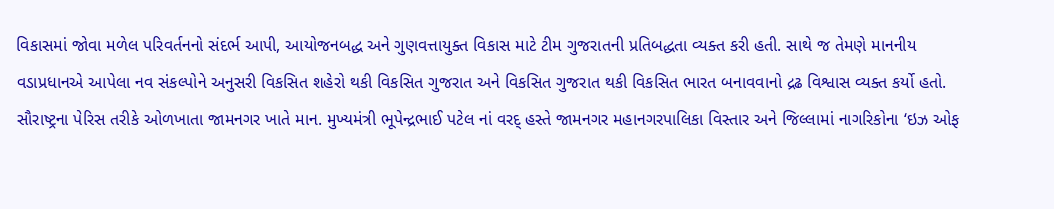વિકાસમાં જોવા મળેલ પરિવર્તનનો સંદર્ભ આપી, આયોજનબદ્ધ અને ગુણવત્તાયુક્ત વિકાસ માટે ટીમ ગુજરાતની પ્રતિબદ્ધતા વ્યક્ત કરી હતી. સાથે જ તેમણે માનનીય વડાપ્રધાનએ આપેલા નવ સંકલ્પોને અનુસરી વિકસિત શહેરો થકી વિકસિત ગુજરાત અને વિકસિત ગુજરાત થકી વિકસિત ભારત બનાવવાનો દ્રઢ વિશ્વાસ વ્યક્ત કર્યો હતો.
સૌરાષ્ટ્રના પેરિસ તરીકે ઓળખાતા જામનગર ખાતે માન. મુખ્યમંત્રી ભૂપેન્દ્રભાઈ પટેલ નાં વરદ્ હસ્તે જામનગર મહાનગરપાલિકા વિસ્તાર અને જિલ્લામાં નાગરિકોના ‘ઇઝ ઓફ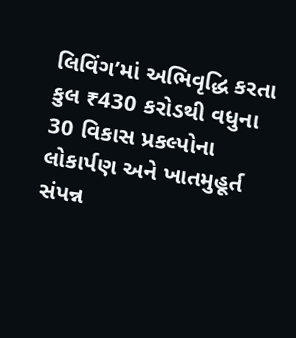લિવિંગ’માં અભિવૃદ્ધિ કરતા કુલ ₹430 કરોડથી વધુના 30 વિકાસ પ્રકલ્પોના લોકાર્પણ અને ખાતમુહૂર્ત સંપન્ન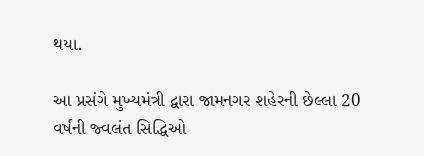થયા.

આ પ્રસંગે મુખ્યમંત્રી દ્વારા જામનગર શહેરની છેલ્લા 20 વર્ષની જ્વલંત સિદ્ધિઓ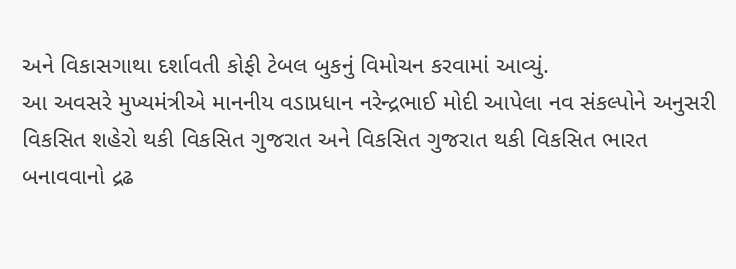અને વિકાસગાથા દર્શાવતી કોફી ટેબલ બુકનું વિમોચન કરવામાં આવ્યું.
આ અવસરે મુખ્યમંત્રીએ માનનીય વડાપ્રધાન નરેન્દ્રભાઈ મોદી આપેલા નવ સંકલ્પોને અનુસરી વિકસિત શહેરો થકી વિકસિત ગુજરાત અને વિકસિત ગુજરાત થકી વિકસિત ભારત બનાવવાનો દ્રઢ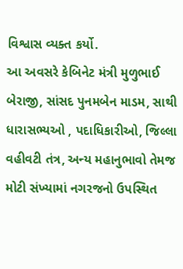વિશ્વાસ વ્યક્ત કર્યો.
આ અવસરે કેબિનેટ મંત્રી મુળુભાઈ બેરાજી, સાંસદ પુનમબેન માડમ, સાથી ધારાસભ્યઓ , પદાધિકારીઓ, જિલ્લા વહીવટી તંત્ર, અન્ય મહાનુભાવો તેમજ મોટી સંખ્યામાં નગરજનો ઉપસ્થિત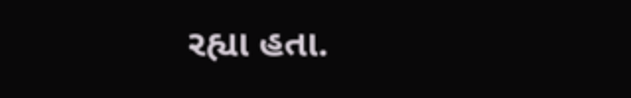રહ્યા હતા.